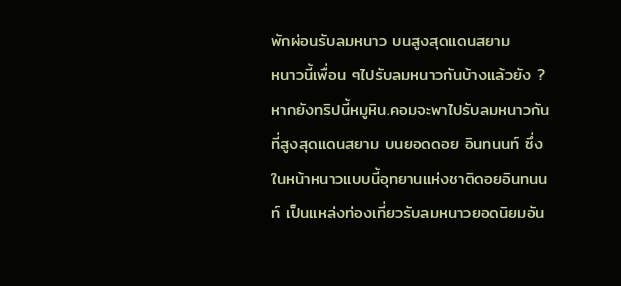พักผ่อนรับลมหนาว บนสูงสุดแดนสยาม
หนาวนี้เพื่อน ๆไปรับลมหนาวกันบ้างแล้วยัง ? หากยังทริปนี้หมูหิน.คอมจะพาไปรับลมหนาวกันที่สูงสุดแดนสยาม บนยอดดอย อินทนนท์ ซึ่งในหน้าหนาวแบบนี้อุทยานแห่งชาติดอยอินทนนท์ เป็นแหล่งท่องเที่ยวรับลมหนาวยอดนิยมอัน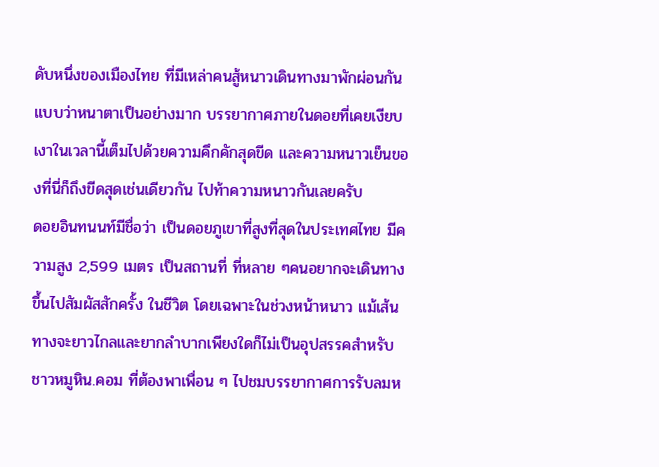ดับหนึ่งของเมืองไทย ที่มีเหล่าคนสู้หนาวเดินทางมาพักผ่อนกันแบบว่าหนาตาเป็นอย่างมาก บรรยากาศภายในดอยที่เคยเงียบเงาในเวลานี้เต็มไปด้วยความคึกคักสุดขีด และความหนาวเย็นของที่นี่ก็ถึงขีดสุดเช่นเดียวกัน ไปท้าความหนาวกันเลยครับ
ดอยอินทนนท์มีชื่อว่า เป็นดอยภูเขาที่สูงที่สุดในประเทศไทย มีความสูง 2,599 เมตร เป็นสถานที่ ที่หลาย ๆคนอยากจะเดินทางขึ้นไปสัมผัสสักครั้ง ในชีวิต โดยเฉพาะในช่วงหน้าหนาว แม้เส้นทางจะยาวไกลและยากลำบากเพียงใดก็ไม่เป็นอุปสรรคสำหรับชาวหมูหิน.คอม ที่ต้องพาเพื่อน ๆ ไปชมบรรยากาศการรับลมห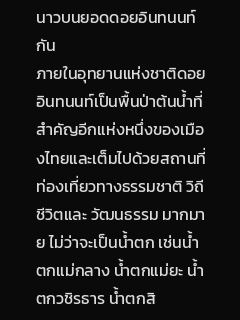นาวบนยอดดอยอินทนนท์กัน
ภายในอุทยานแห่งชาติดอยอินทนนท์เป็นพื้นป่าต้นน้ำที่สำคัญอีกแห่งหนึ่งของเมืองไทยและเต็มไปด้วยสถานที่ท่องเที่ยวทางธรรมชาติ วิถีชีวิตและ วัฒนธรรม มากมาย ไม่ว่าจะเป็นน้ำตก เช่นน้ำตกแม่กลาง น้ำตกแม่ยะ น้ำตกวชิรธาร น้ำตกสิ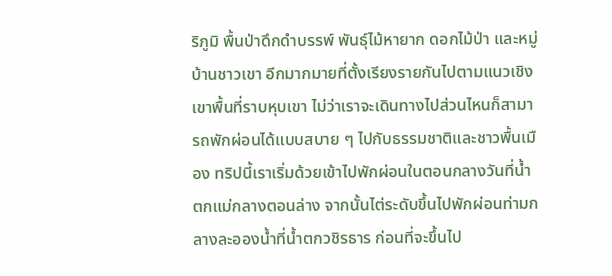ริภูมิ พื้นป่าดึกดำบรรพ์ พันธุ์ไม้หายาก ดอกไม้ป่า และหมู่บ้านชาวเขา อีกมากมายที่ตั้งเรียงรายกันไปตามแนวเชิงเขาพื้นที่ราบหุบเขา ไม่ว่าเราจะเดินทางไปส่วนไหนก็สามารถพักผ่อนได้แบบสบาย ๆ ไปกับธรรมชาติและชาวพื้นเมือง ทริปนี้เราเริ่มด้วยเข้าไปพักผ่อนในตอนกลางวันที่น้ำตกแม่กลางตอนล่าง จากนั้นไต่ระดับขึ้นไปพักผ่อนท่ามกลางละอองน้ำที่น้ำตกวชิรธาร ก่อนที่จะขึ้นไป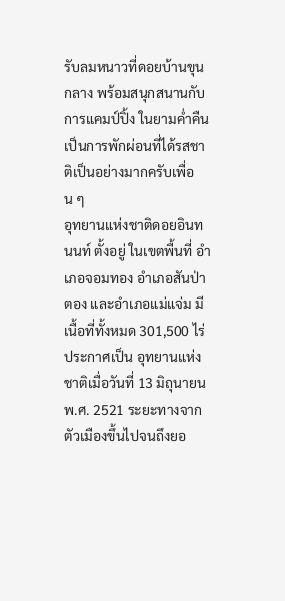รับลมหนาวที่ดอยบ้านขุนกลาง พร้อมสนุกสนานกับการแคมป์ปิ้ง ในยามค่ำคืน เป็นการพักผ่อนที่ได้รสชาติเป็นอย่างมากครับเพื่อน ๆ
อุทยานแห่งชาติดอยอินทนนท์ ตั้งอยู่ ในเขตพื้นที่ อำเภอจอมทอง อำเภอสันป่าตอง และอำเภอแม่แจ่ม มีเนื้อที่ทั้งหมด 301,500 ไร่ ประกาศเป็น อุทยานแห่งชาติเมื่อวันที่ 13 มิถุนายน พ.ศ. 2521 ระยะทางจากตัวเมืองขึ้นไปจนถึงยอ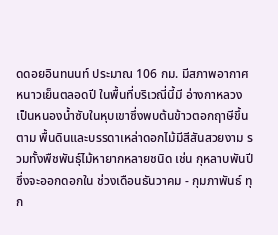ดดอยอินทนนท์ ประมาณ 106 กม. มีสภาพอากาศ หนาวเย็นตลอดปี ในพื้นที่บริเวณี่นี้มี อ่างกาหลวง เป็นหนองน้ำซับในหุบเขาซึ่งพบต้นข้าวตอกฤาษีขึ้นตาม พื้นดินและบรรดาเหล่าดอกไม้มีสีสันสวยงาม รวมทั้งพืชพันธุ์ไม้หายากหลายชนิด เช่น กุหลาบพันปี ซึ่งจะออกดอกใน ช่วงเดือนธันวาคม - กุมภาพันธ์ ทุก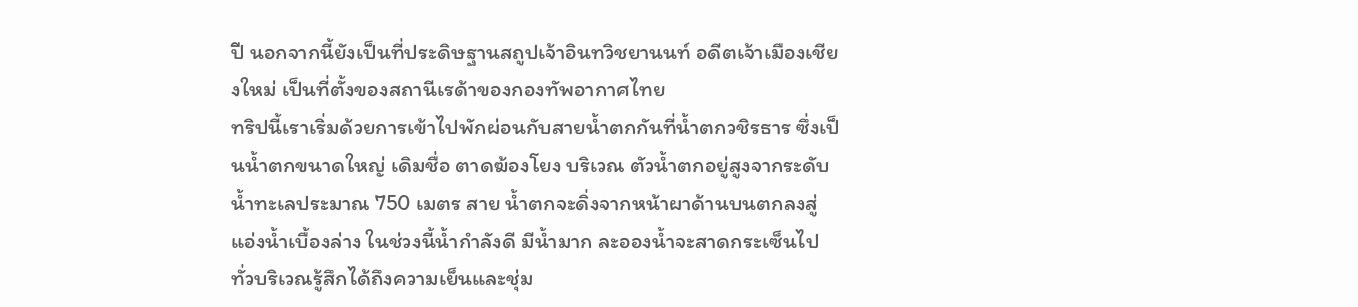ปี นอกจากนี้ยังเป็นที่ประดิษฐานสถูปเจ้าอินทวิชยานนท์ อดีตเจ้าเมืองเชียงใหม่ เป็นที่ตั้งของสถานีเรด้าของกองทัพอากาศไทย
ทริปนี้เราเริ่มด้วยการเข้าไปพักผ่อนกับสายน้ำตกกันที่น้ำตกวชิรธาร ซึ่งเป็นน้ำตกขนาดใหญ่ เดิมชื่อ ตาดฆ้องโยง บริเวณ ตัวน้ำตกอยู่สูงจากระดับน้ำทะเลประมาณ 750 เมตร สาย น้ำตกจะดิ่งจากหน้าผาด้านบนตกลงสู่แอ่งน้ำเบื้องล่าง ในช่วงนี้น้ำกำลังดี มีน้ำมาก ละอองน้ำจะสาดกระเซ็นไปทั่วบริเวณรู้สึกได้ถึงความเย็นและชุ่ม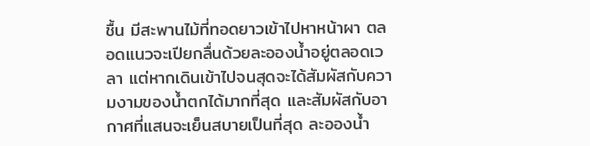ชื้น มีสะพานไม้ที่ทอดยาวเข้าไปหาหน้าผา ตลอดแนวจะเปียกลื่นด้วยละอองน้ำอยู่ตลอดเวลา แต่หากเดินเข้าไปจนสุดจะได้สัมผัสกับความงามของน้ำตกได้มากที่สุด และสัมผัสกับอากาศที่แสนจะเย็นสบายเป็นที่สุด ละอองน้ำ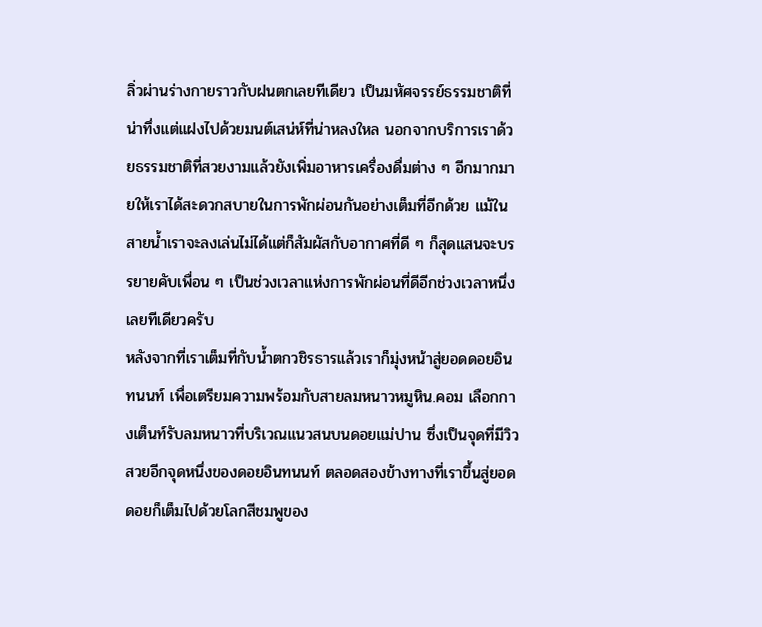ลิ่วผ่านร่างกายราวกับฝนตกเลยทีเดียว เป็นมหัศจรรย์ธรรมชาติที่น่าทึ่งแต่แฝงไปด้วยมนต์เสน่ห์ที่น่าหลงใหล นอกจากบริการเราด้วยธรรมชาติที่สวยงามแล้วยังเพิ่มอาหารเครื่องดื่มต่าง ๆ อีกมากมายให้เราได้สะดวกสบายในการพักผ่อนกันอย่างเต็มที่อีกด้วย แม้ในสายน้ำเราจะลงเล่นไม่ได้แต่ก็สัมผัสกับอากาศที่ดี ๆ ก็สุดแสนจะบรรยายคับเพื่อน ๆ เป็นช่วงเวลาแห่งการพักผ่อนที่ดีอีกช่วงเวลาหนึ่งเลยทีเดียวครับ
หลังจากที่เราเต็มที่กับน้ำตกวชิรธารแล้วเราก็มุ่งหน้าสู่ยอดดอยอินทนนท์ เพื่อเตรียมความพร้อมกับสายลมหนาวหมูหิน.คอม เลือกกางเต็นท์รับลมหนาวที่บริเวณแนวสนบนดอยแม่ปาน ซึ่งเป็นจุดที่มีวิวสวยอีกจุดหนึ่งของดอยอินทนนท์ ตลอดสองข้างทางที่เราขึ้นสู่ยอดดอยก็เต็มไปด้วยโลกสีชมพูของ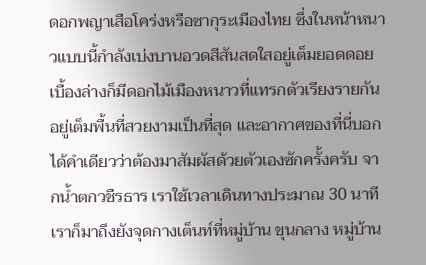ดอกพญาเสือโคร่งหรือซากุระเมืองไทย ซึ่งในหน้าหนาวแบบนี้กำลังเบ่งบานอวดสีสันสดใสอยู่เต็มยอดดอย เบื้องล่างก็มีดอกไม้เมืองหนาวที่แทรกตัวเรียงรายกันอยู่เต็มพื้นที่สวยงามเป็นที่สุด และอากาศของที่นี่บอกได้คำเดียวว่าต้องมาสัมผัสด้วยตัวเองซักครั้งครับ จากน้ำตกวชืรธาร เราใช้เวลาเดินทางประมาณ 30 นาที เราก็มาถึงยังจุดกางเต็นท์ที่หมู่บ้าน ขุนกลาง หมู่บ้าน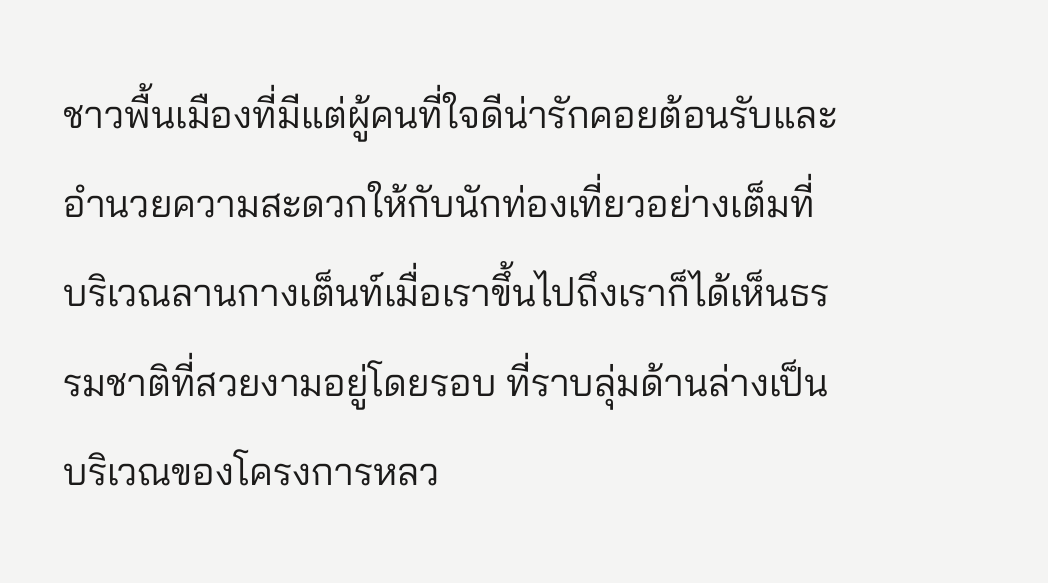ชาวพื้นเมืองที่มีแต่ผู้คนที่ใจดีน่ารักคอยต้อนรับและอำนวยความสะดวกให้กับนักท่องเที่ยวอย่างเต็มที่
บริเวณลานกางเต็นท์เมื่อเราขึ้นไปถึงเราก็ได้เห็นธรรมชาติที่สวยงามอยู่โดยรอบ ที่ราบลุ่มด้านล่างเป็นบริเวณของโครงการหลว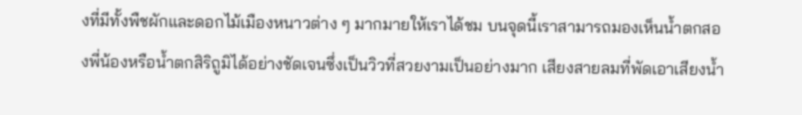งที่มีทั้งพืชผักและดอกไม้เมืองหนาวต่าง ๆ มากมายให้เราได้ชม บนจุดนี้เราสามารถมองเห็นน้ำตกสองพี่น้องหรือน้ำตกสิริถูมิได้อย่างชัดเจนซึ่งเป็นวิวที่สวยงามเป็นอย่างมาก เสียงสายลมที่พัดเอาเสียงน้ำ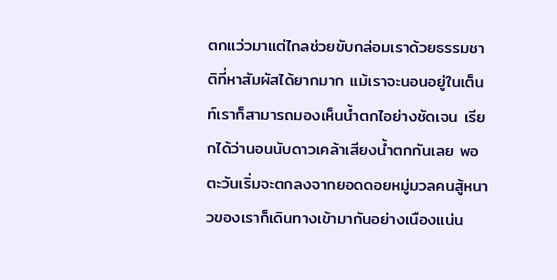ตกแว่วมาแต่ไกลช่วยขับกล่อมเราด้วยธรรมชาติที่หาสัมผัสได้ยากมาก แม้เราจะนอนอยู่ในเต็นท์เราก็สามารถมองเห็นน้ำตกไอย่างชัดเจน เรียกได้ว่านอนนับดาวเคล้าเสียงน้ำตกกันเลย พอตะวันเริ่มจะตกลงจากยอดดอยหมู่มวลคนสู้หนาวของเราก็เดินทางเข้ามากันอย่างเนืองแน่น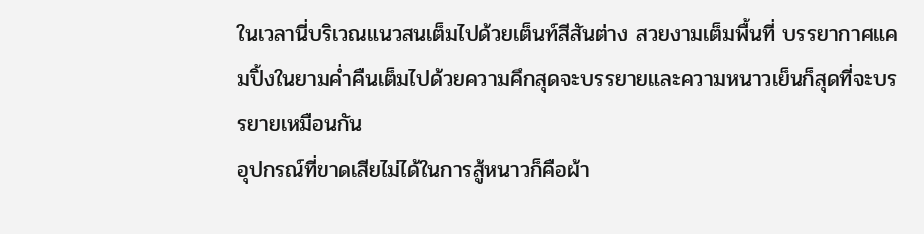ในเวลานี่บริเวณแนวสนเต็มไปด้วยเต็นท์สีสันต่าง สวยงามเต็มพื้นที่ บรรยากาศแคมปิ้งในยามค่ำคืนเต็มไปด้วยความคึกสุดจะบรรยายและความหนาวเย็นก็สุดที่จะบรรยายเหมือนกัน
อุปกรณ์ที่ขาดเสียไม่ได้ในการสู้หนาวก็คือผ้า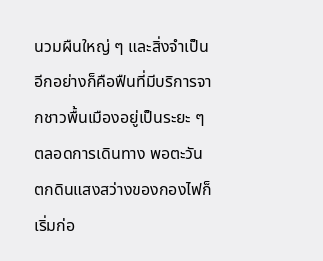นวมผืนใหญ่ ๆ และสิ่งจำเป็นอีกอย่างก็คือฟืนที่มีบริการจากชาวพื้นเมืองอยู่เป็นระยะ ๆ ตลอดการเดินทาง พอตะวันตกดินแสงสว่างของกองไฟก็เริ่มก่อ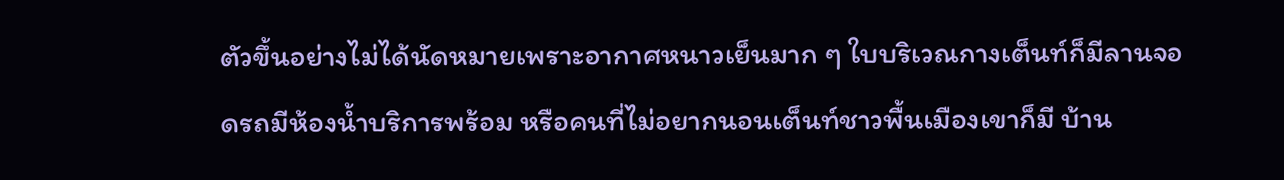ตัวขึ้นอย่างไม่ได้นัดหมายเพราะอากาศหนาวเย็นมาก ๆ ใบบริเวณกางเต็นท์ก็มีลานจอดรถมีห้องน้ำบริการพร้อม หรือคนที่ไม่อยากนอนเต็นท์ชาวพื้นเมืองเขาก็มี บ้าน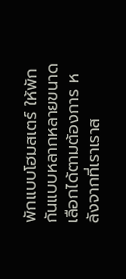พักแบบโฮมสเตร์ ให้พักกันแบบหลากหลายขนาด เลือกได้ตามต้องการ หลังจากที่เราเราส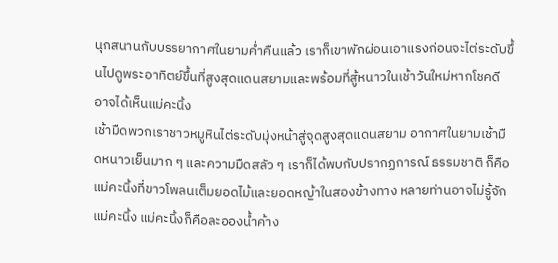นุกสนานกับบรรยากาศในยามค่ำคืนแล้ว เราก็เขาพักผ่อนเอาแรงก่อนจะไต่ระดับขึ้นไปดูพระอาทิตย์ขึ้นที่สูงสุดแดนสยามและพร้อมที่สู้หนาวในเช้าวันใหม่หากโชคดีอาจได้เห็นแม่คะนิ้ง
เช้ามืดพวกเราชาวหมูหินไต่ระดับมุ่งหน้าสู่จุดสูงสุดแดนสยาม อากาศในยามเช้ามืดหนาวเย็นมาก ๆ และความมืดสลัว ๆ เราก็ได้พบกับปรากฏการณ์ ธรรมชาติ ก็คือแม่คะนิ้งที่ขาวโพลนเต็มยอดไม้และยอดหญ้าในสองข้างทาง หลายท่านอาจไม่รู้จักแม่คะนิ้ง แม่คะนิ้งก็คือละอองน้ำค้าง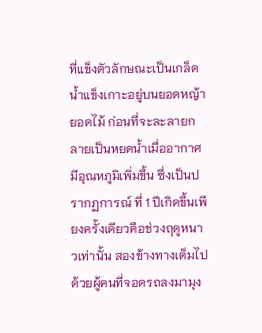ที่แข็งตัวลักษณะเป็นเกล็ดน้ำแข็งเกาะอยู่บนยอดหญ้า ยอดไม้ ก่อนที่จะละลายกลายเป็นหยดน้ำเมื่ออากาศมีอุณหภูมิเพิ่มขึ้น ซึ่งเป็นปรากฏการณ์ ที่ 1 ปีเกิดขึ้นเพียงครั้งเดียวคือช่วงฤดูหนาวเท่านั้น สองข้างทางเต็มไปด้วยผู้คนที่จอดรถลงมามุง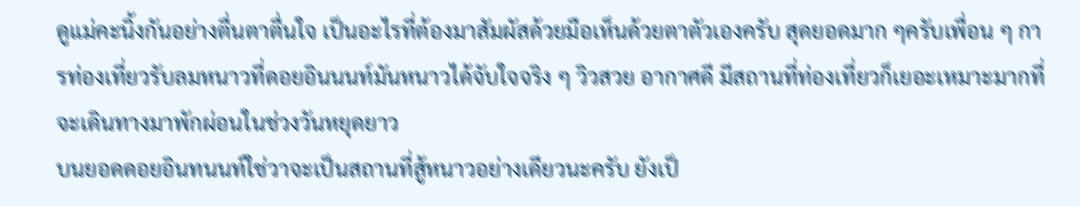ดูแม่คะนิ้งกันอย่างตื่นตาตื่นใจ เป็นอะไรที่ต้องมาสัมผัสด้วยมือเห็นด้วยตาตัวเองครับ สุดยอดมาก ๆครับเพื่อน ๆ การท่องเที่ยวรับลมหนาวที่ดอยอินนนท์มันหนาวได้จับใจจริง ๆ วิวสวย อากาศดี มีสถานที่ท่องเที่ยวก็เยอะเหมาะมากที่จะเดินทางมาพักผ่อนในช่วงวันหยุดยาว
บนยอดดอยอินทนนท์ใช่วาจะเป็นสถานที่สู้หนาวอย่างเดียวนะครับ ยังเป็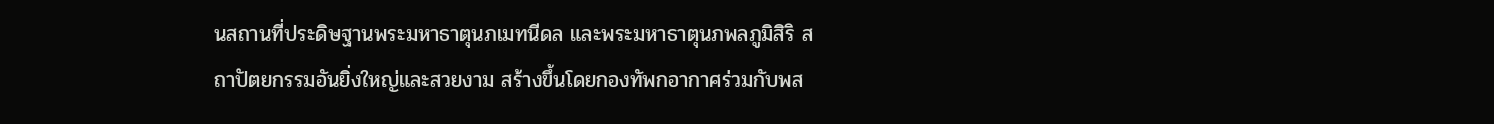นสถานที่ประดิษฐานพระมหาธาตุนภเมทนีดล และพระมหาธาตุนภพลภูมิสิริ สถาปัตยกรรมอันยิ่งใหญ่และสวยงาม สร้างขึ้นโดยกองทัพกอากาศร่วมกับพส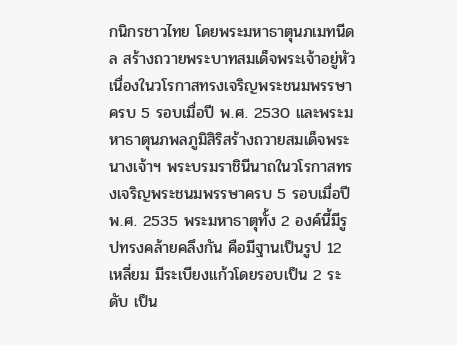กนิกรชาวไทย โดยพระมหาธาตุนภเมทนีดล สร้างถวายพระบาทสมเด็จพระเจ้าอยู่หัว เนื่องในวโรกาสทรงเจริญพระชนมพรรษาครบ 5 รอบเมื่อปี พ.ศ. 2530 และพระมหาธาตุนภพลภูมิสิริสร้างถวายสมเด็จพระนางเจ้าฯ พระบรมราชินีนาถในวโรกาสทรงเจริญพระชนมพรรษาครบ 5 รอบเมื่อปีพ.ศ. 2535 พระมหาธาตุทั้ง 2 องค์นี้มีรูปทรงคล้ายคลึงกัน คือมีฐานเป็นรูป 12 เหลี่ยม มีระเบียงแก้วโดยรอบเป็น 2 ระดับ เป็น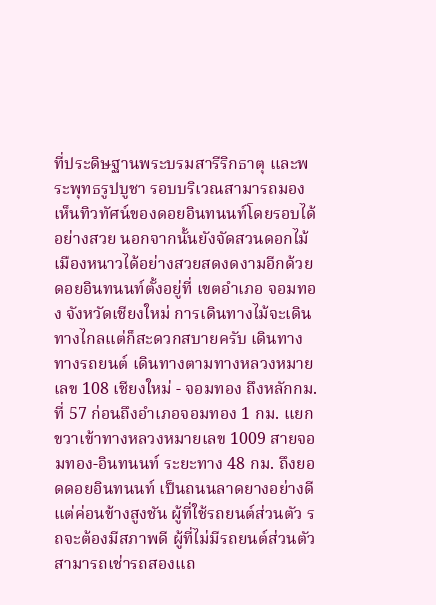ที่ประดิษฐานพระบรมสารีริกธาตุ และพระพุทธรูปบูชา รอบบริเวณสามารถมองเห็นทิวทัศน์ของดอยอินทนนท์โดยรอบได้อย่างสวย นอกจากนั้นยังจัดสวนดอกไม้เมืองหนาวได้อย่างสวยสดงดงามอีกด้วย
ดอยอินทนนท์ตั้งอยู่ที่ เขตอำเภอ จอมทอง จังหวัดเชียงใหม่ การเดินทางไม้จะเดินทางไกลแต่ก็สะดวกสบายครับ เดินทางทางรถยนต์ เดินทางตามทางหลวงหมายเลข 108 เชียงใหม่ - จอมทอง ถึงหลักกม.ที่ 57 ก่อนถึงอำเภอจอมทอง 1 กม. แยกขวาเข้าทางหลวงหมายเลข 1009 สายจอมทอง-อินทนนท์ ระยะทาง 48 กม. ถึงยอดดอยอินทนนท์ เป็นถนนลาดยางอย่างดีแต่ค่อนข้างสูงชัน ผู้ที่ใช้รถยนต์ส่วนตัว รถจะต้องมีสภาพดี ผู้ที่ไม่มีรถยนต์ส่วนตัว สามารถเช่ารถสองแถ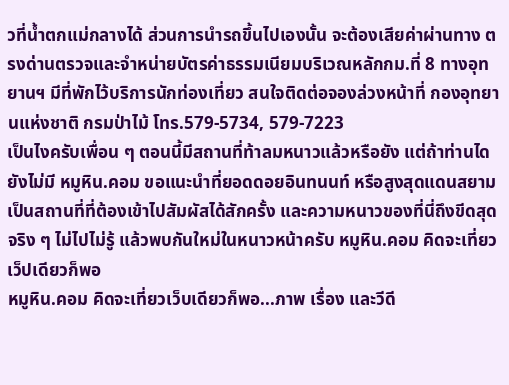วที่น้ำตกแม่กลางได้ ส่วนการนำรถขึ้นไปเองนั้น จะต้องเสียค่าผ่านทาง ตรงด่านตรวจและจำหน่ายบัตรค่าธรรมเนียมบริเวณหลักกม.ที่ 8 ทางอุทยานฯ มีที่พักไว้บริการนักท่องเที่ยว สนใจติดต่อจองล่วงหน้าที่ กองอุทยานแห่งชาติ กรมป่าไม้ โทร.579-5734, 579-7223
เป็นไงครับเพื่อน ๆ ตอนนี้มีสถานที่ท้าลมหนาวแล้วหรือยัง แต่ถ้าท่านไดยังไม่มี หมูหิน.คอม ขอแนะนำที่ยอดดอยอินทนนท์ หรือสูงสุดแดนสยาม เป็นสถานที่ที่ต้องเข้าไปสัมผัสได้สักครั้ง และความหนาวของที่นี่ถึงขีดสุดจริง ๆ ไม่ไปไม่รู้ แล้วพบกันใหม่ในหนาวหน้าครับ หมูหิน.คอม คิดจะเที่ยวเว็ปเดียวก็พอ
หมูหิน.คอม คิดจะเที่ยวเว็บเดียวก็พอ...ภาพ เรื่อง และวีดี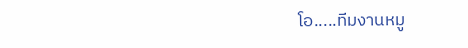โอ.....ทีมงานหมู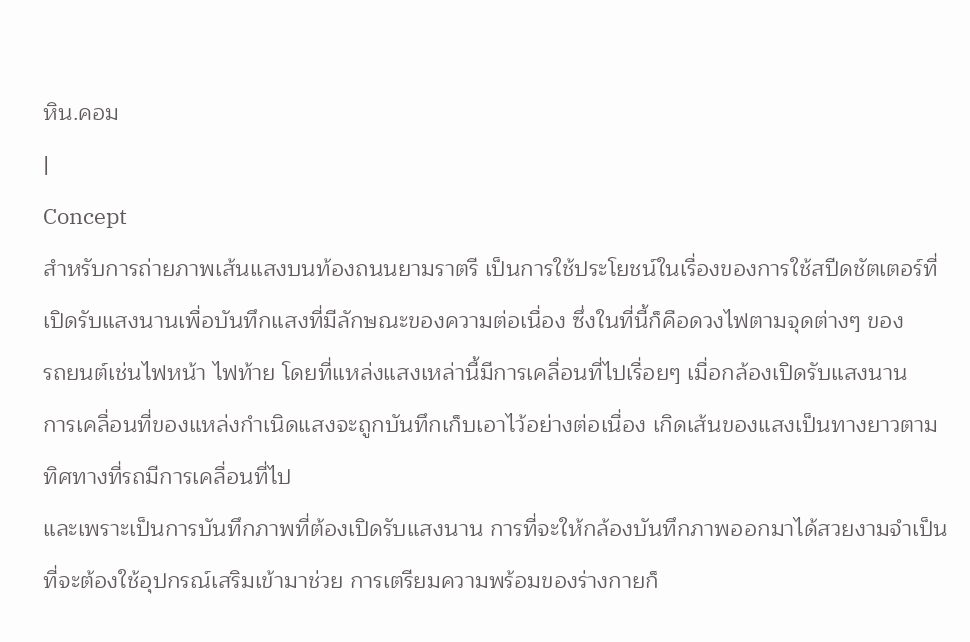หิน.คอม
|
Concept
สำหรับการถ่ายภาพเส้นแสงบนท้องถนนยามราตรี เป็นการใช้ประโยชน์ในเรื่องของการใช้สปีดชัตเตอร์ที่
เปิดรับแสงนานเพื่อบันทึกแสงที่มีลักษณะของความต่อเนื่อง ซึ่งในที่นี้ก็คือดวงไฟตามจุดต่างๆ ของ
รถยนต์เช่นไฟหน้า ไฟท้าย โดยที่แหล่งแสงเหล่านี้มีการเคลื่อนที่ไปเรื่อยๆ เมื่อกล้องเปิดรับแสงนาน
การเคลื่อนที่ของแหล่งกำเนิดแสงจะถูกบันทึกเก็บเอาไว้อย่างต่อเนื่อง เกิดเส้นของแสงเป็นทางยาวตาม
ทิศทางที่รถมีการเคลื่อนที่ไป
และเพราะเป็นการบันทึกภาพที่ต้องเปิดรับแสงนาน การที่จะให้กล้องบันทึกภาพออกมาได้สวยงามจำเป็น
ที่จะต้องใช้อุปกรณ์เสริมเข้ามาช่วย การเตรียมความพร้อมของร่างกายก็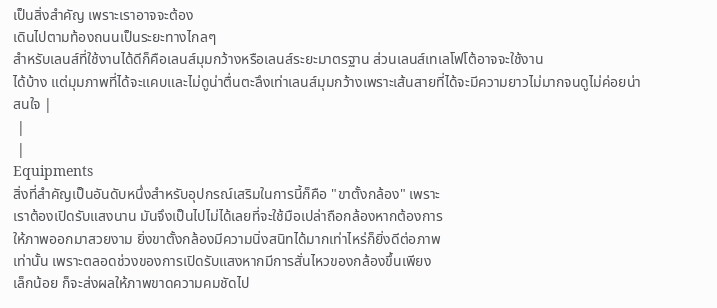เป็นสิ่งสำคัญ เพราะเราอาจจะต้อง
เดินไปตามท้องถนนเป็นระยะทางไกลๆ
สำหรับเลนส์ที่ใช้งานได้ดีก็คือเลนส์มุมกว้างหรือเลนส์ระยะมาตรฐาน ส่วนเลนส์เทเลโฟโต้อาจจะใช้งาน
ได้บ้าง แต่มุมภาพที่ได้จะแคบและไม่ดูน่าตื่นตะลึงเท่าเลนส์มุมกว้างเพราะเส้นสายที่ได้จะมีความยาวไม่มากจนดูไม่ค่อยน่าสนใจ |
 |
 |
Equipments
สิ่งที่สำคัญเป็นอันดับหนึ่งสำหรับอุปกรณ์เสริมในการนี้ก็คือ "ขาตั้งกล้อง" เพราะ
เราต้องเปิดรับแสงนาน มันจึงเป็นไปไม่ได้เลยที่จะใช้มือเปล่าถือกล้องหากต้องการ
ให้ภาพออกมาสวยงาม ยิ่งขาตั้งกล้องมีความนิ่งสนิทได้มากเท่าไหร่ก็ยิ่งดีต่อภาพ
เท่านั้น เพราะตลอดช่วงของการเปิดรับแสงหากมีการสั่นไหวของกล้องขึ้นเพียง
เล็กน้อย ก็จะส่งผลให้ภาพขาดความคมชัดไป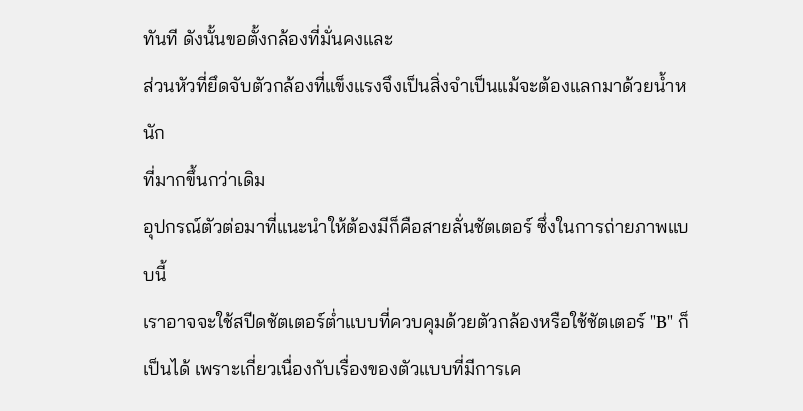ทันที ดังนั้นขอตั้งกล้องที่มั่นคงและ
ส่วนหัวที่ยึดจับตัวกล้องที่แข็งแรงจึงเป็นสิ่งจำเป็นแม้จะต้องแลกมาด้วยน้ำหนัก
ที่มากขึ้นกว่าเดิม
อุปกรณ์ตัวต่อมาที่แนะนำให้ต้องมีก็คือสายลั่นชัตเตอร์ ซึ่งในการถ่ายภาพแบบนี้
เราอาจจะใช้สปีดชัตเตอร์ต่ำแบบที่ควบคุมด้วยตัวกล้องหรือใช้ชัตเตอร์ "B" ก็เป็นได้ เพราะเกี่ยวเนื่องกับเรื่องของตัวแบบที่มีการเค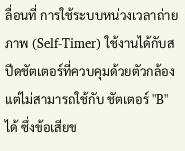ลื่อนที่ การใช้ระบบหน่วงเวลาถ่ายภาพ (Self-Timer) ใช้งานได้กับสปีดชัตเตอร์ที่ควบคุมด้วยตัวกล้อง แต่ไม่สามารถใช้กับ ชัตเตอร์ "B" ได้ ซึ่งข้อเสียข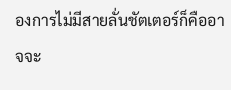องการไม่มีสายลั่นชัตเตอร์ก็คืออาจจะ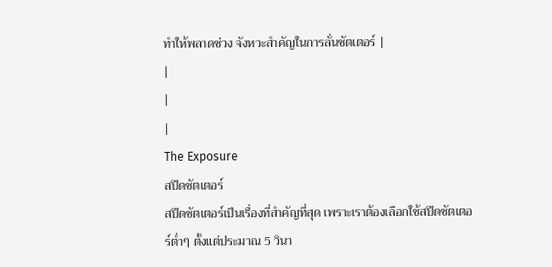ทำให้พลาดช่วง จังหวะสำคัญในการลั่นชัตเตอร์ |
|
|
|
The Exposure
สปีดชัตเตอร์
สปีดชัตเตอร์เป็นเรื่องที่สำคัญที่สุด เพราะเราต้องเลือกใช้สปีดชัตเตอร์ต่ำๆ ตั้งแต่ประมาณ 5 วินา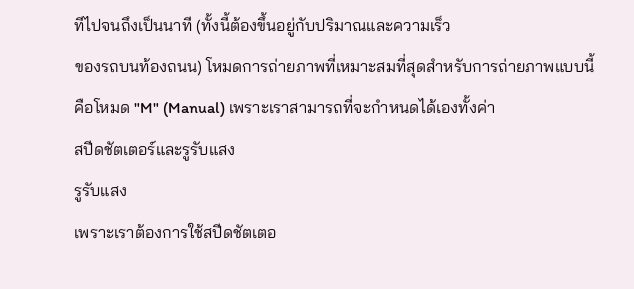ทีไปจนถึงเป็นนาที (ทั้งนี้ต้องขึ้นอยู่กับปริมาณและความเร็ว
ของรถบนท้องถนน) โหมดการถ่ายภาพที่เหมาะสมที่สุดสำหรับการถ่ายภาพแบบนี้คือโหมด "M" (Manual) เพราะเราสามารถที่จะกำหนดได้เองทั้งค่า
สปีดชัตเตอร์และรูรับแสง
รูรับแสง
เพราะเราต้องการใช้สปีดชัตเตอ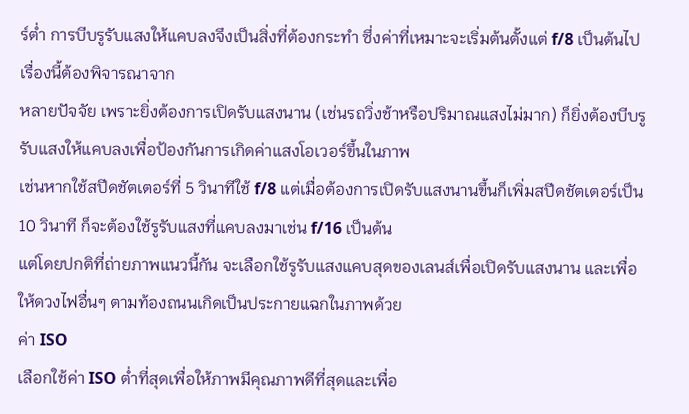ร์ต่ำ การบีบรูรับแสงให้แคบลงจึงเป็นสิ่งที่ต้องกระทำ ซึ่งค่าที่เหมาะจะเริ่มต้นตั้งแต่ f/8 เป็นต้นไป เรื่องนี้ต้องพิจารณาจาก
หลายปัจจัย เพราะยิ่งต้องการเปิดรับแสงนาน (เช่นรถวิ่งช้าหรือปริมาณแสงไม่มาก) ก็ยิ่งต้องบีบรูรับแสงให้แคบลงเพื่อป้องกันการเกิดค่าแสงโอเวอร์ขึ้นในภาพ
เช่นหากใช้สปีดชัตเตอร์ที่ 5 วินาทีใช้ f/8 แต่เมื่อต้องการเปิดรับแสงนานขึ้นก็เพิ่มสปีดชัตเตอร์เป็น 10 วินาที ก็จะต้องใช้รูรับแสงที่แคบลงมาเช่น f/16 เป็นต้น
แต่โดยปกติที่ถ่ายภาพแนวนี้กัน จะเลือกใช้รูรับแสงแคบสุดของเลนส์เพื่อเปิดรับแสงนาน และเพื่อให้ดวงไฟอื่นๆ ตามท้องถนนเกิดเป็นประกายแฉกในภาพด้วย
ค่า ISO
เลือกใช้ค่า ISO ต่ำที่สุดเพื่อให้ภาพมีคุณภาพดีที่สุดและเพื่อ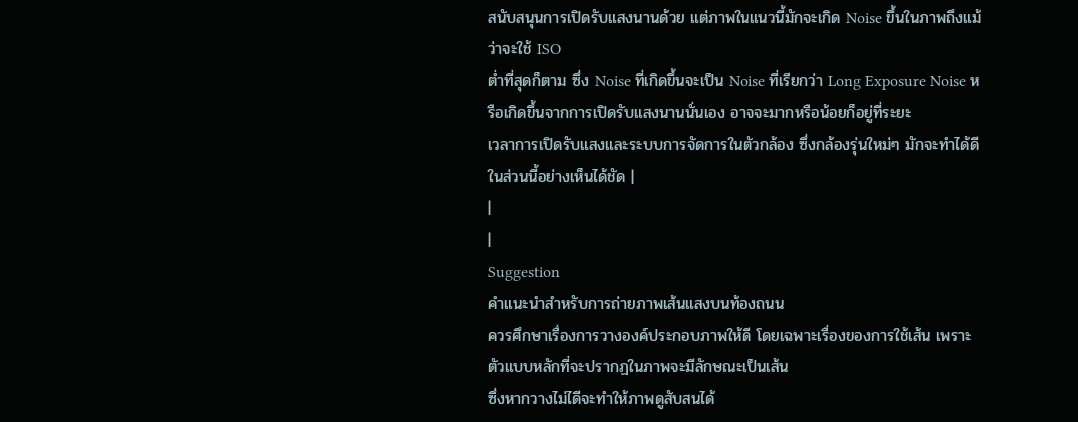สนับสนุนการเปิดรับแสงนานด้วย แต่ภาพในแนวนี้มักจะเกิด Noise ขึ้นในภาพถึงแม้ว่าจะใช้ ISO
ต่ำที่สุดก็ตาม ซึ่ง Noise ที่เกิดขึ้นจะเป็น Noise ที่เรียกว่า Long Exposure Noise หรือเกิดขึ้นจากการเปิดรับแสงนานนั่นเอง อาจจะมากหรือน้อยก็อยู่ที่ระยะ
เวลาการเปิดรับแสงและระบบการจัดการในตัวกล้อง ซึ่งกล้องรุ่นใหม่ๆ มักจะทำได้ดีในส่วนนี้อย่างเห็นได้ชัด |
|
|
Suggestion
คำแนะนำสำหรับการถ่ายภาพเส้นแสงบนท้องถนน
ควรศึกษาเรื่องการวางองค์ประกอบภาพให้ดี โดยเฉพาะเรื่องของการใช้เส้น เพราะตัวแบบหลักที่จะปรากฏในภาพจะมีลักษณะเป็นเส้น
ซึ่งหากวางไม่ไดีจะทำให้ภาพดูสับสนได้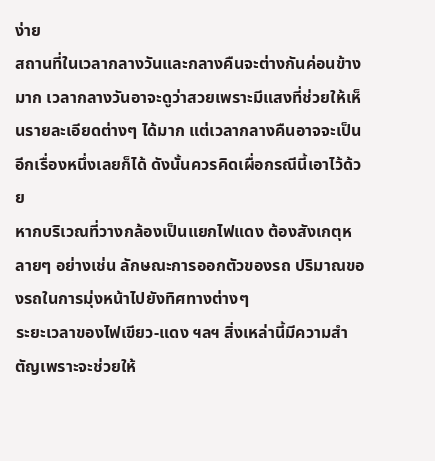ง่าย
สถานที่ในเวลากลางวันและกลางคืนจะต่างกันค่อนข้างมาก เวลากลางวันอาจะดูว่าสวยเพราะมีแสงที่ช่วยให้เห็นรายละเอียดต่างๆ ได้มาก แต่เวลากลางคืนอาจจะเป็นอีกเรื่องหนึ่งเลยก็ได้ ดังนั้นควรคิดเผื่อกรณีนี้เอาไว้ด้วย
หากบริเวณที่วางกล้องเป็นแยกไฟแดง ต้องสังเกตุหลายๆ อย่างเช่น ลักษณะการออกตัวของรถ ปริมาณของรถในการมุ่งหน้าไปยังทิศทางต่างๆ
ระยะเวลาของไฟเขียว-แดง ฯลฯ สิ่งเหล่านี้มีความสำตัญเพราะจะช่วยให้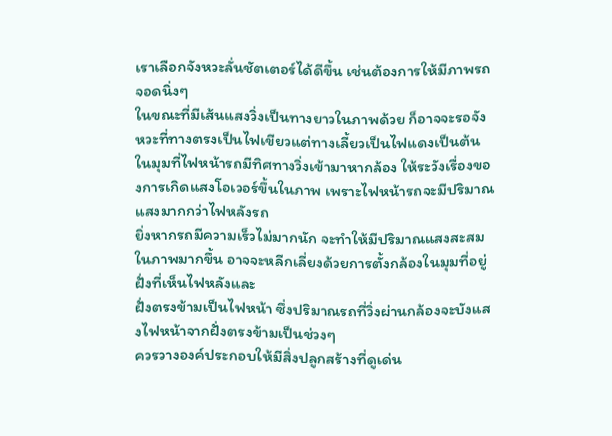เราเลือกจังหวะลั่นชัตเตอร์ได้ดีขึ้น เช่นต้องการให้มีภาพรถจอดนิ่งๆ
ในขณะที่มีเส้นแสงวิ่งเป็นทางยาวในภาพด้วย ก็อาจจะรอจังหวะที่ทางตรงเป็นไฟเขียวแต่ทางเลี้ยวเป็นไฟแดงเป็นต้น
ในมุมที่ไฟหน้ารถมีทิศทางวิ่งเข้ามาหากล้อง ให้ระวังเรื่องของการเกิดแสงโอเวอร์ขึ้นในภาพ เพราะไฟหน้ารถจะมีปริมาณแสงมากกว่าไฟหลังรถ
ยิ่งหากรถมีความเร็วไม่มากนัก จะทำให้มีปริมาณแสงสะสมในภาพมากขึ้น อาจจะหลีกเลี่ยงด้วยการตั้งกล้องในมุมที่อยู่ฝั่งที่เห็นไฟหลังและ
ฝั่งตรงข้ามเป็นไฟหน้า ซึ่งปริมาณรถที่วิ่งผ่านกล้องจะบังแสงไฟหน้าจากฝั่งตรงข้ามเป็นช่วงๆ
ควรวางองค์ประกอบให้มีสิ่งปลูกสร้างที่ดูเด่น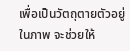เพื่อเป็นวัตถุตายตัวอยู่ในภาพ จะช่วยให้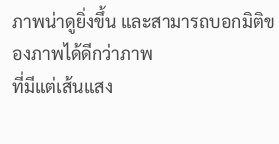ภาพน่าดูยิ่งขึ้น และสามารถบอกมิติของภาพได้ดีกว่าภาพ
ที่มีแต่เส้นแสง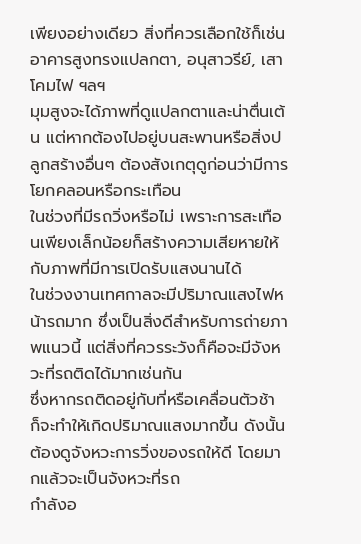เพียงอย่างเดียว สิ่งที่ควรเลือกใช้ก็เช่นอาคารสูงทรงแปลกตา, อนุสาวรีย์, เสาโคมไฟ ฯลฯ
มุมสูงจะได้ภาพที่ดูแปลกตาและน่าตื่นเต้น แต่หากต้องไปอยู่บนสะพานหรือสิ่งปลูกสร้างอื่นๆ ต้องสังเกตุดูก่อนว่ามีการโยกคลอนหรือกระเทือน
ในช่วงที่มีรถวิ่งหรือไม่ เพราะการสะเทือนเพียงเล็กน้อยก็สร้างความเสียหายให้กับภาพที่มีการเปิดรับแสงนานได้
ในช่วงงานเทศกาลจะมีปริมาณแสงไฟหน้ารถมาก ซึ่งเป็นสิ่งดีสำหรับการถ่ายภาพแนวนี้ แต่สิ่งที่ควรระวังก็คือจะมีจังหวะที่รถติดได้มากเช่นกัน
ซึ่งหากรถติดอยู่กับที่หรือเคลื่อนตัวช้า ก็จะทำให้เกิดปริมาณแสงมากขึ้น ดังนั้นต้องดูจังหวะการวิ่งของรถให้ดี โดยมากแล้วจะเป็นจังหวะที่รถ
กำลังอ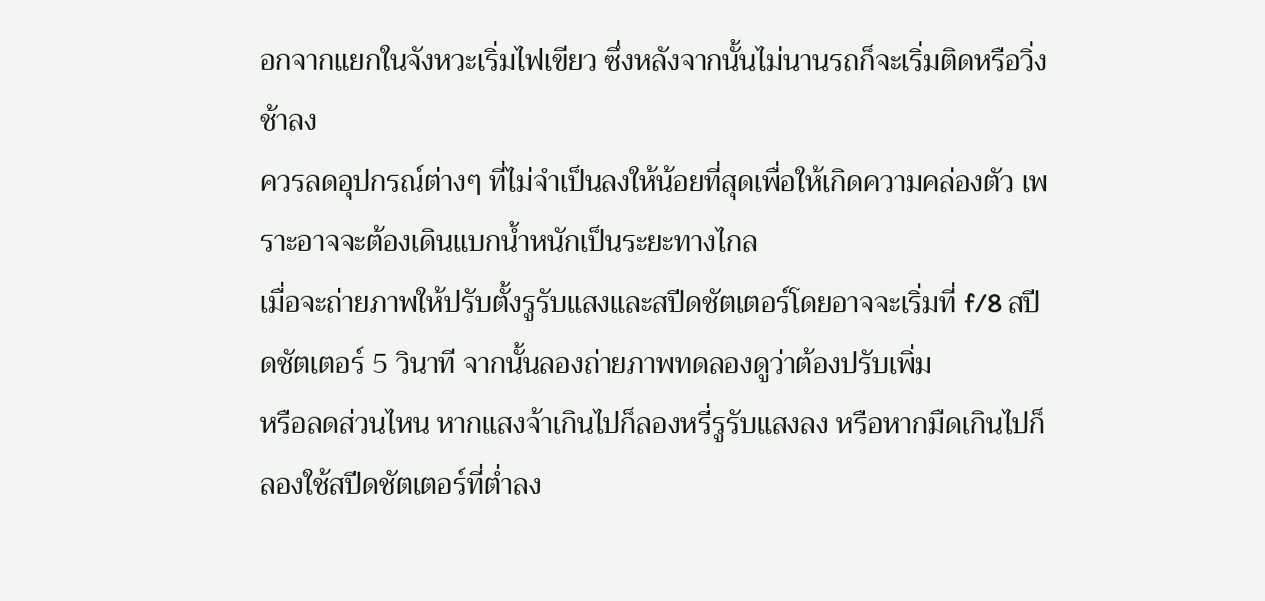อกจากแยกในจังหวะเริ่มไฟเขียว ซึ่งหลังจากนั้นไม่นานรถก็จะเริ่มติดหรือวิ่งช้าลง
ควรลดอุปกรณ์ต่างๆ ที่ไม่จำเป็นลงให้น้อยที่สุดเพื่อให้เกิดความคล่องตัว เพราะอาจจะต้องเดินแบกน้ำหนักเป็นระยะทางไกล
เมื่อจะถ่ายภาพให้ปรับตั้งรูรับแสงและสปีดชัตเตอร์โดยอาจจะเริ่มที่ f/8 สปีดชัตเตอร์ 5 วินาที จากนั้นลองถ่ายภาพทดลองดูว่าต้องปรับเพิ่ม
หรือลดส่วนไหน หากแสงจ้าเกินไปก็ลองหรี่รูรับแสงลง หรือหากมืดเกินไปก็ลองใช้สปีดชัตเตอร์ที่ต่ำลง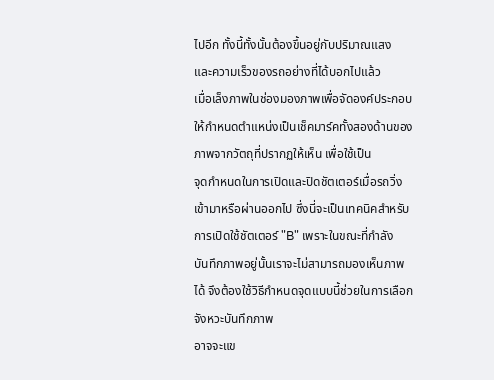ไปอีก ทั้งนี้ทั้งนั้นต้องขึ้นอยู่กับปริมาณแสง
และความเร็วของรถอย่างที่ได้บอกไปแล้ว
เมื่อเล็งภาพในช่องมองภาพเพื่อจัดองค์ประกอบ ให้กำหนดตำแหน่งเป็นเช็คมาร์คทั้งสองด้านของภาพจากวัตถุที่ปรากฏให้เห็น เพื่อใช้เป็น
จุดกำหนดในการเปิดและปิดชัตเตอร์เมื่อรถวิ่งเข้ามาหรือผ่านออกไป ซึ่งนี่จะเป็นเทคนิคสำหรับการเปิดใช้ชัตเตอร์ "B" เพราะในขณะที่กำลัง
บันทึกภาพอยู่นั้นเราจะไม่สามารถมองเห็นภาพได้ จึงต้องใช้วิธีกำหนดจุดแบบนี้ช่วยในการเลือกจังหวะบันทึกภาพ
อาจจะแข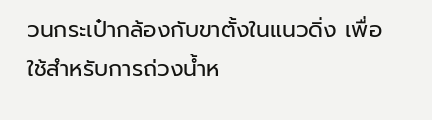วนกระเป๋ากล้องกับขาตั้งในแนวดิ่ง เพื่อใช้สำหรับการถ่วงน้ำห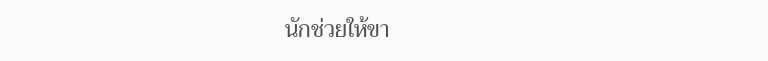นักช่วยให้ขา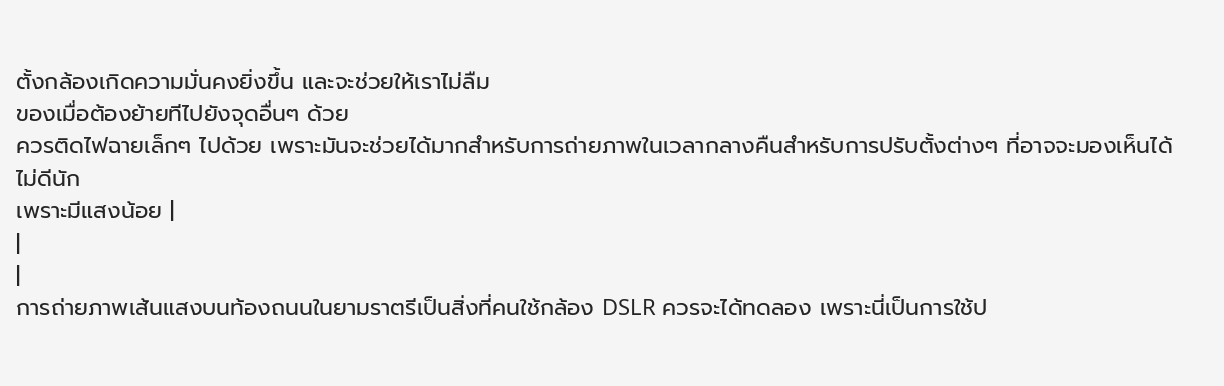ตั้งกล้องเกิดความมั่นคงยิ่งขึ้น และจะช่วยให้เราไม่ลืม
ของเมื่อต้องย้ายทีไปยังจุดอื่นๆ ด้วย
ควรติดไฟฉายเล็กๆ ไปด้วย เพราะมันจะช่วยได้มากสำหรับการถ่ายภาพในเวลากลางคืนสำหรับการปรับตั้งต่างๆ ที่อาจจะมองเห็นได้ไม่ดีนัก
เพราะมีแสงน้อย |
|
|
การถ่ายภาพเส้นแสงบนท้องถนนในยามราตรีเป็นสิ่งที่คนใช้กล้อง DSLR ควรจะได้ทดลอง เพราะนี่เป็นการใช้ป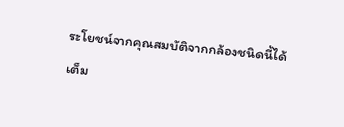ระโยชน์จากคุณสมบัติจากกล้องชนิดนี้ได้เต็ม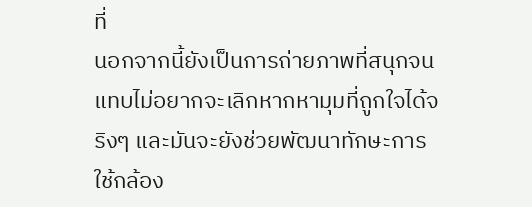ที่
นอกจากนี้ยังเป็นการถ่ายภาพที่สนุกจนแทบไม่อยากจะเลิกหากหามุมที่ถูกใจได้จริงๆ และมันจะยังช่วยพัฒนาทักษะการใช้กล้อง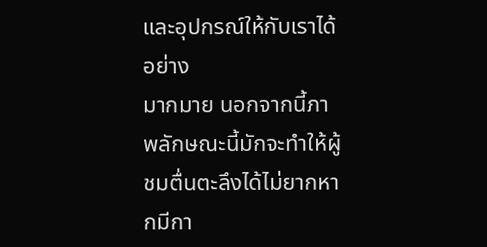และอุปกรณ์ให้กับเราได้อย่าง
มากมาย นอกจากนี้ภาพลักษณะนี้มักจะทำให้ผู้ชมตื่นตะลึงได้ไม่ยากหากมีกา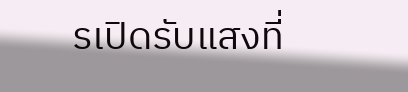รเปิดรับแสงที่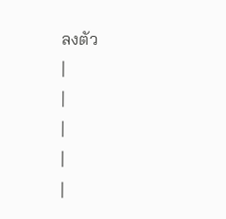ลงตัว
|
|
|
|
|